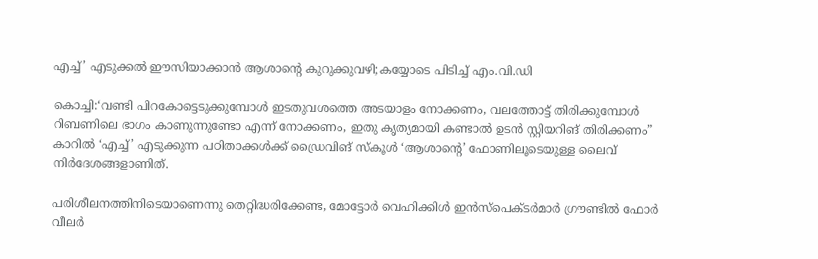എച്ച്’ എടുക്കൽ ഈസിയാക്കാന്‍ ആശാന്‍റെ കുറുക്കുവഴി;കയ്യോടെ പിടിച്ച് എം.വി.ഡി

കൊച്ചി:‘വണ്ടി പിറകോട്ടെടുക്കുമ്പോള്‍ ഇടതുവശത്തെ അടയാളം നോക്കണം, വലത്തോട്ട് തിരിക്കുമ്പോള്‍ റിബണിലെ ഭാഗം കാണുന്നുണ്ടോ എന്ന് നോക്കണം, ഇതു കൃത്യമായി കണ്ടാല്‍ ഉടന്‍ സ്റ്റിയറിങ് തിരിക്കണം” കാറില്‍ ‘എച്ച്’ എടുക്കുന്ന പഠിതാക്കള്‍ക്ക് ഡ്രൈവിങ് സ്‌കൂള്‍ ‘ആശാന്റെ’ ഫോണിലൂടെയുള്ള ലൈവ് നിര്‍ദേശങ്ങളാണിത്.

പരിശീലനത്തിനിടെയാണെന്നു തെറ്റിദ്ധരിക്കേണ്ട, മോട്ടോര്‍ വെഹിക്കിള്‍ ഇന്‍സ്പെക്ടര്‍മാര്‍ ഗ്രൗണ്ടില്‍ ഫോര്‍ വീലര്‍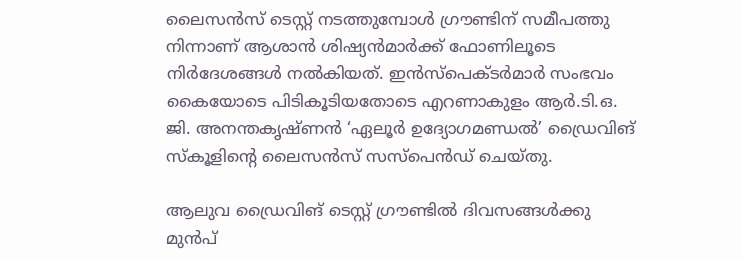ലൈസന്‍സ് ടെസ്റ്റ് നടത്തുമ്പോള്‍ ഗ്രൗണ്ടിന് സമീപത്തു നിന്നാണ് ആശാന്‍ ശിഷ്യന്‍മാര്‍ക്ക് ഫോണിലൂടെ നിര്‍ദേശങ്ങള്‍ നല്‍കിയത്. ഇന്‍സ്‌പെക്ടര്‍മാര്‍ സംഭവം കൈയോടെ പിടികൂടിയതോടെ എറണാകുളം ആര്‍.ടി.ഒ. ജി. അനന്തകൃഷ്ണന്‍ ‘ഏലൂര്‍ ഉദ്യോഗമണ്ഡല്‍’ ഡ്രൈവിങ് സ്‌കൂളിന്റെ ലൈസന്‍സ് സസ്‌പെന്‍ഡ് ചെയ്തു.

ആലുവ ഡ്രൈവിങ് ടെസ്റ്റ് ഗ്രൗണ്ടില്‍ ദിവസങ്ങള്‍ക്കു മുന്‍പ്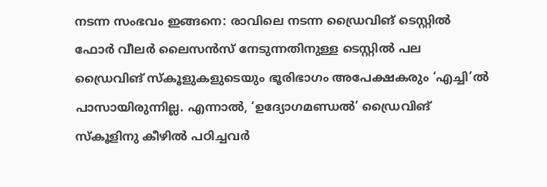നടന്ന സംഭവം ഇങ്ങനെ: രാവിലെ നടന്ന ഡ്രൈവിങ് ടെസ്റ്റില്‍ ഫോര്‍ വീലര്‍ ലൈസന്‍സ് നേടുന്നതിനുള്ള ടെസ്റ്റില്‍ പല ഡ്രൈവിങ് സ്‌കൂളുകളുടെയും ഭൂരിഭാഗം അപേക്ഷകരും ‘എച്ചി’ല്‍ പാസായിരുന്നില്ല. എന്നാല്‍, ‘ഉദ്യോഗമണ്ഡല്‍’ ഡ്രൈവിങ് സ്‌കൂളിനു കീഴില്‍ പഠിച്ചവര്‍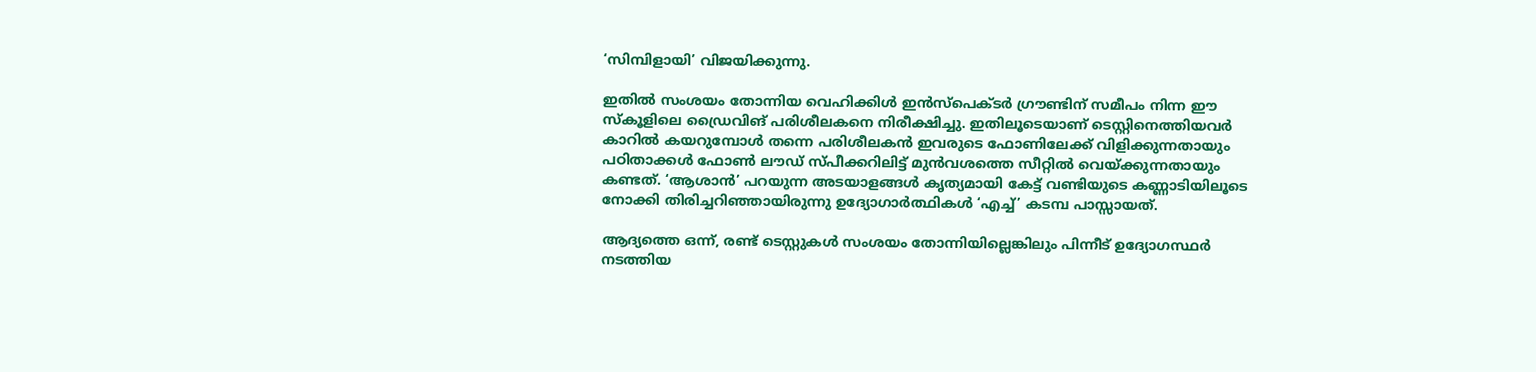‘സിമ്പിളായി’ വിജയിക്കുന്നു.

ഇതില്‍ സംശയം തോന്നിയ വെഹിക്കിള്‍ ഇന്‍സ്‌പെക്ടര്‍ ഗ്രൗണ്ടിന് സമീപം നിന്ന ഈ സ്‌കൂളിലെ ഡ്രൈവിങ് പരിശീലകനെ നിരീക്ഷിച്ചു. ഇതിലൂടെയാണ് ടെസ്റ്റിനെത്തിയവര്‍ കാറില്‍ കയറുമ്പോള്‍ തന്നെ പരിശീലകന്‍ ഇവരുടെ ഫോണിലേക്ക് വിളിക്കുന്നതായും പഠിതാക്കള്‍ ഫോണ്‍ ലൗഡ് സ്പീക്കറിലിട്ട് മുന്‍വശത്തെ സീറ്റില്‍ വെയ്ക്കുന്നതായും കണ്ടത്. ‘ആശാന്‍’ പറയുന്ന അടയാളങ്ങള്‍ കൃത്യമായി കേട്ട് വണ്ടിയുടെ കണ്ണാടിയിലൂടെ നോക്കി തിരിച്ചറിഞ്ഞായിരുന്നു ഉദ്യോഗാര്‍ത്ഥികള്‍ ‘എച്ച്’ കടമ്പ പാസ്സായത്.

ആദ്യത്തെ ഒന്ന്, രണ്ട് ടെസ്റ്റുകള്‍ സംശയം തോന്നിയില്ലെങ്കിലും പിന്നീട് ഉദ്യോഗസ്ഥര്‍ നടത്തിയ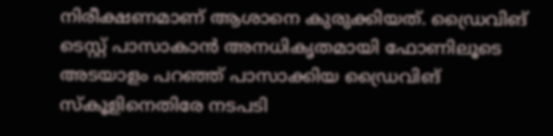നിരീക്ഷണമാണ് ആശാനെ കുരുക്കിയത്. ഡ്രൈവിങ് ടെസ്റ്റ് പാസാകാന്‍ അനധികൃതമായി ഫോണിലൂടെ അടയാളം പറഞ്ഞ് പാസാക്കിയ ഡ്രൈവിങ് സ്‌കൂളിനെതിരേ നടപടി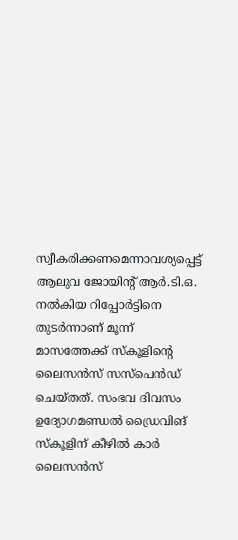സ്വീകരിക്കണമെന്നാവശ്യപ്പെട്ട് ആലുവ ജോയിന്റ് ആര്‍.ടി.ഒ. നല്‍കിയ റിപ്പോര്‍ട്ടിനെ തുടര്‍ന്നാണ് മൂന്ന് മാസത്തേക്ക് സ്‌കൂളിന്റെ ലൈസന്‍സ് സസ്‌പെന്‍ഡ് ചെയ്തത്. സംഭവ ദിവസം ഉദ്യോഗമണ്ഡല്‍ ഡ്രൈവിങ് സ്‌കൂളിന് കീഴില്‍ കാര്‍ ലൈസന്‍സ്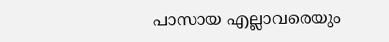പാസായ എല്ലാവരെയും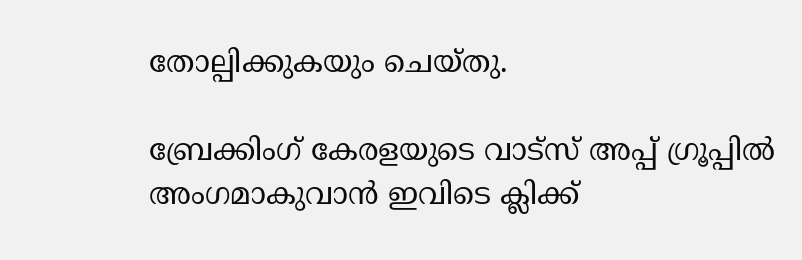തോല്പിക്കുകയും ചെയ്തു.

ബ്രേക്കിംഗ് കേരളയുടെ വാട്സ് അപ്പ് ഗ്രൂപ്പിൽ അംഗമാകുവാൻ ഇവിടെ ക്ലിക്ക്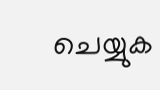ചെയ്യുക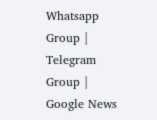Whatsapp Group | Telegram Group | Google News